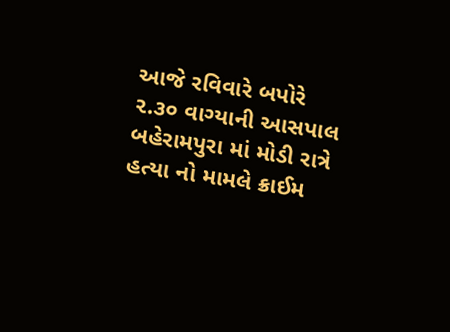આજે રવિવારે બપોરે ૨.૩૦ વાગ્યાની આસપાલ બહેરામપુરા માં મોડી રાત્રે હત્યા નો મામલે ક્રાઈમ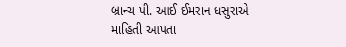બ્રાન્ચ પી. આઈ ઈમરાન ધસુરાએ માહિતી આપતા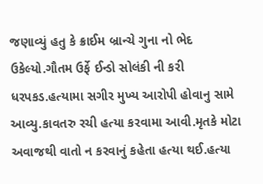જણાવ્યું હતુ કે ક્રાઈમ બ્રાન્ચે ગુના નો ભેદ ઉકેલ્યો.ગૌતમ ઉર્ફે ઈન્ડો સોલંકી ની કરી ધરપકડ.હત્યામા સગીર મુખ્ય આરોપી હોવાનુ સામે આવ્યુ.કાવતરુ રચી હત્યા કરવામા આવી.મૃતકે મોટા અવાજથી વાતો ન કરવાનું કહેતા હત્યા થઈ.હત્યા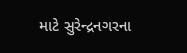માટે સુરેન્દ્રનગરના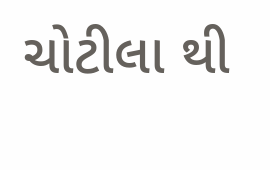ચોટીલા થી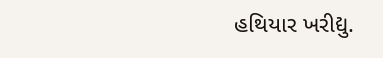હથિયાર ખરીદ્યુ.